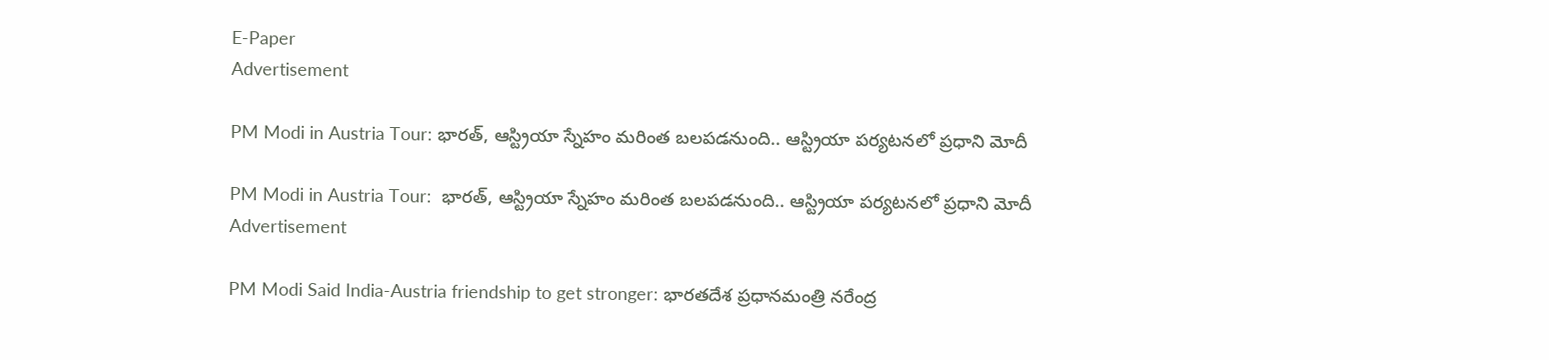E-Paper
Advertisement

PM Modi in Austria Tour: భారత్, ఆస్ట్రియా స్నేహం మరింత బలపడనుంది.. ఆస్ట్రియా పర్యటనలో ప్రధాని మోదీ

PM Modi in Austria Tour:  భారత్, ఆస్ట్రియా స్నేహం మరింత బలపడనుంది.. ఆస్ట్రియా పర్యటనలో ప్రధాని మోదీ
Advertisement

PM Modi Said India-Austria friendship to get stronger: భారతదేశ ప్రధానమంత్రి నరేంద్ర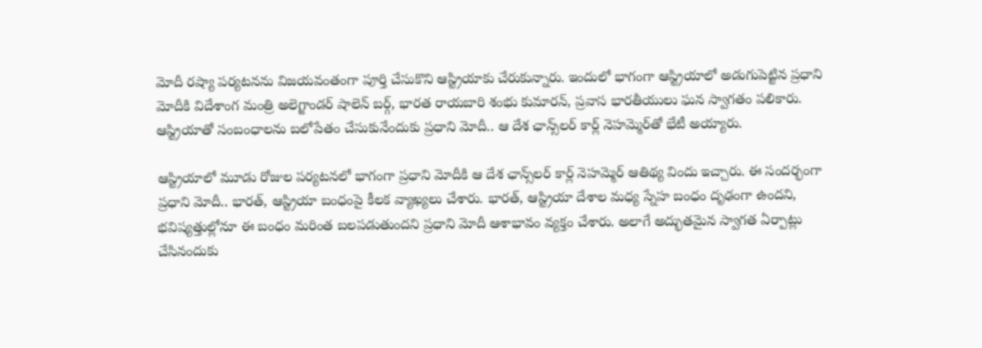మోదీ రష్యా పర్యటనను విజయవంతంగా పూర్తి చేసుకొని ఆస్ట్రియాకు చేరుకున్నారు. ఇందులో భాగంగా ఆస్ట్రియాలో అడుగుపెట్టిన ప్రధాని మోదీకి విదేశాంగ మంత్రి అలెగ్జాండర్ షాలెన్ బర్గ్, భారత రాయబారి శంభు కుమారన్, ప్రవాస భారతీయులు ఘన స్వాగతం పలికారు. ఆస్ట్రియాతో సంబంధాలను బలోపేతం చేసుకునేందుకు ప్రధాని మోదీ.. ఆ దేశ ఛాన్స్‌లర్ కార్ల్ నెహమ్మెర్‌తో భేటీ అయ్యారు.

ఆస్ట్రియాలో మూడు రోజుల పర్యటనలో భాగంగా ప్రధాని మోదీకి ఆ దేశ ఛాన్స్‌లర్ కార్ల్ నెహమ్మెర్ ఆతిథ్య విందు ఇచ్చారు. ఈ సందర్భంగా ప్రధాని మోదీ.. భారత్, ఆస్ట్రియా బంధంపై కీలక వ్యాఖ్యలు చేశారు. భారత్, ఆస్ట్రియా దేశాల మధ్య స్నేహ బంధం దృఢంగా ఉందని, భవిష్యత్తుల్లోనూ ఈ బంధం మరింత బలపడుతుందని ప్రధాని మోదీ ఆశాభావం వ్యక్తం చేశారు. అలాగే అద్భుతమైన స్వాగత ఏర్పాట్లు చేసినందుకు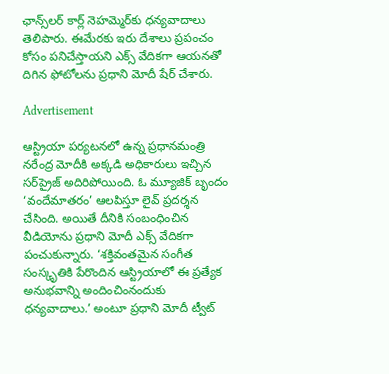ఛాన్స్‌లర్ కార్ల్ నెహమ్మెర్‌కు ధన్యవాదాలు తెలిపారు. ఈమేరకు ఇరు దేశాలు ప్రపంచం కోసం పనిచేస్తాయని ఎక్స్ వేదికగా ఆయనతో దిగిన ఫోటోలను ప్రధాని మోదీ షేర్ చేశారు.

Advertisement

ఆస్ట్రియా పర్యటనలో ఉన్న ప్రధానమంత్రి నరేంద్ర మోదీకి అక్కడి అధికారులు ఇచ్చిన సర్‌ప్రైజ్ అదిరిపోయింది. ఓ మ్యూజిక్ బృందం ‘వందేమాతరం’ ఆలపిస్తూ లైవ్ ప్రదర్శన చేసింది. అయితే దీనికి సంబంధించిన వీడియోను ప్రధాని మోదీ ఎక్స్ వేదికగా పంచుకున్నారు. ‘శక్తివంతమైన సంగీత సంస్కృతికి పేరొందిన ఆస్ట్రియాలో ఈ ప్రత్యేక అనుభవాన్ని అందించింనందుకు ధన్యవాదాలు.’ అంటూ ప్రధాని మోదీ ట్వీట్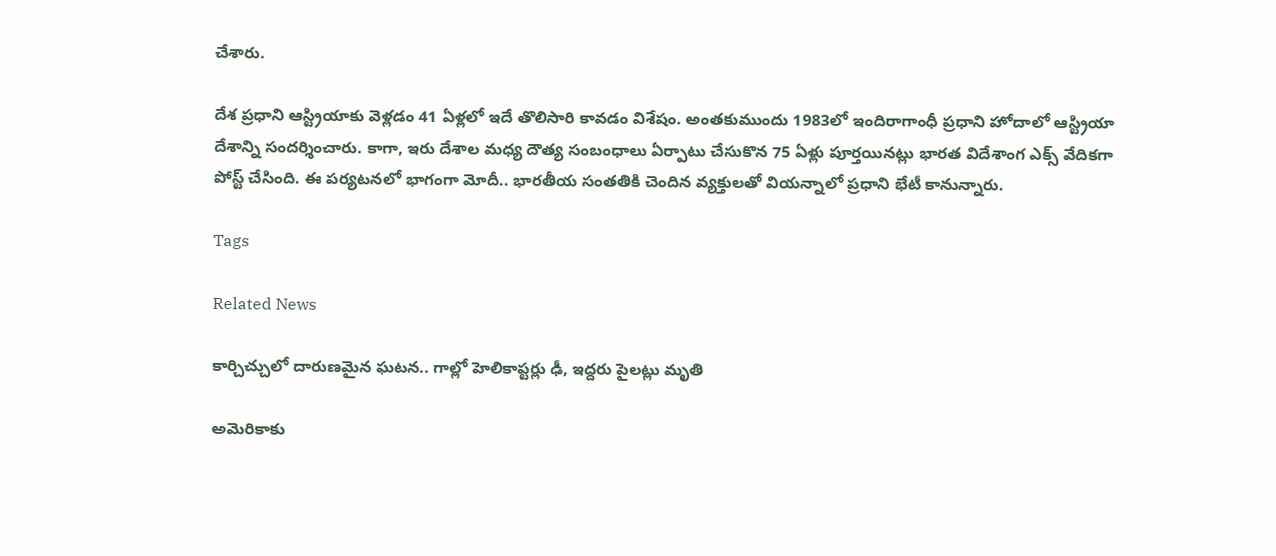చేశారు.

దేశ ప్రధాని ఆస్ట్రియాకు వెళ్లడం 41 ఏళ్లలో ఇదే తొలిసారి కావడం విశేషం. అంతకుముందు 1983లో ఇందిరాగాంధీ ప్రధాని హోదాలో ఆస్ట్రియా దేశాన్ని సందర్శించారు. కాగా, ఇరు దేశాల మధ్య దౌత్య సంబంధాలు ఏర్పాటు చేసుకొన 75 ఏళ్లు పూర్తయినట్లు భారత విదేశాంగ ఎక్స్ వేదికగా పోస్ట్ చేసింది. ఈ పర్యటనలో భాగంగా మోదీ.. భారతీయ సంతతికి చెందిన వ్యక్తులతో వియన్నాలో ప్రధాని భేటీ కానున్నారు.

Tags

Related News

కార్చిచ్చులో దారుణమైన ఘటన.. గాల్లో హెలికాప్టర్లు ఢీ, ఇద్దరు పైలట్లు మృతి

అమెరికాకు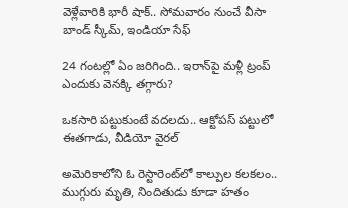వెళ్లేవారికి భారీ షాక్.. సోమవారం నుంచే వీసా బాండ్ స్కీమ్, ఇండియా సేఫ్

24 గంటల్లో ఏం జరిగింది.. ఇరాన్‌పై మళ్లీ ట్రంప్ ఎందుకు వెనక్కి తగ్గారు?

ఒకసారి పట్టుకుంటే వదలదు.. ఆక్టోపస్ పట్టులో ఈతగాడు, వీడియో వైరల్

అమెరికాలోని ఓ రెస్టారెంట్‌లో కాల్పుల కలకలం.. ముగ్గురు మృతి, నిందితుడు కూడా హతం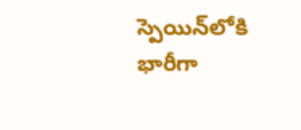స్పెయిన్‌లోకి భారీగా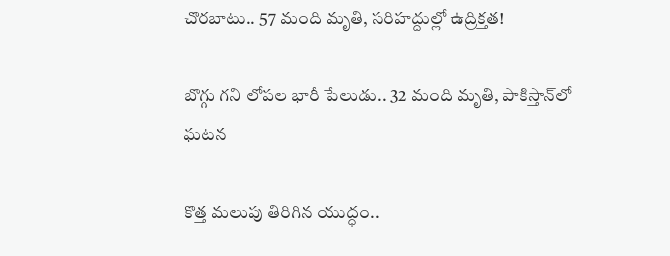చొరబాటు.. 57 మంది మృతి, సరిహద్దుల్లో ఉద్రిక్తత!

బొగ్గు గని లోపల భారీ పేలుడు.. 32 మంది మృతి, పాకిస్తాన్‌లో ఘటన

కొత్త మలుపు తిరిగిన యుద్ధం..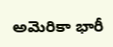అమెరికా భారీ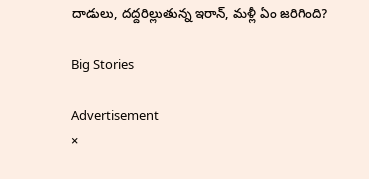దాడులు, దద్దరిల్లుతున్న ఇరాన్‌, మళ్లీ ఏం జరిగింది?

Big Stories

Advertisement
×